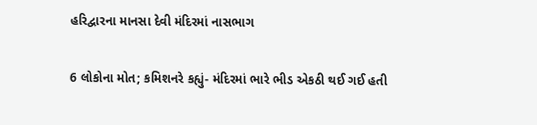હરિદ્વારના માનસા દેવી મંદિરમાં નાસભાગ

6 લોકોના મોત; કમિશનરે કહ્યું- મંદિરમાં ભારે ભીડ એકઠી થઈ ગઈ હતી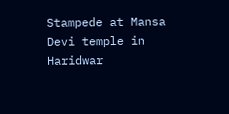Stampede at Mansa Devi temple in Haridwar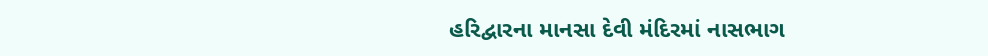હરિદ્વારના માનસા દેવી મંદિરમાં નાસભાગ